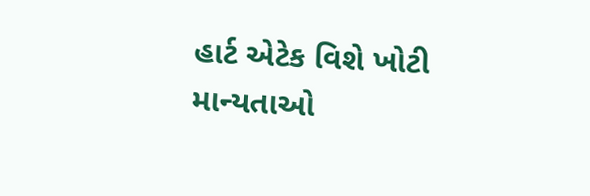હાર્ટ એટેક વિશે ખોટી માન્યતાઓ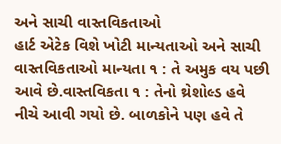અને સાચી વાસ્તવિકતાઓ
હાર્ટ એટેક વિશે ખોટી માન્યતાઓ અને સાચી વાસ્તવિકતાઓ માન્યતા ૧ : તે અમુક વય પછી આવે છે.વાસ્તવિકતા ૧ : તેનો થ્રેશોલ્ડ હવે નીચે આવી ગયો છે. બાળકોને પણ હવે તે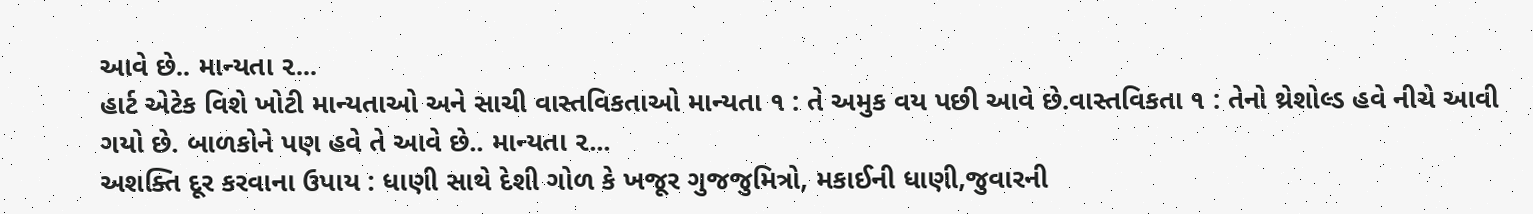આવે છે.. માન્યતા ૨...
હાર્ટ એટેક વિશે ખોટી માન્યતાઓ અને સાચી વાસ્તવિકતાઓ માન્યતા ૧ : તે અમુક વય પછી આવે છે.વાસ્તવિકતા ૧ : તેનો થ્રેશોલ્ડ હવે નીચે આવી ગયો છે. બાળકોને પણ હવે તે આવે છે.. માન્યતા ૨...
અશક્તિ દૂર કરવાના ઉપાય : ધાણી સાથે દેશી ગોળ કે ખજૂર ગુજજુમિત્રો, મકાઈની ધાણી,જુવારની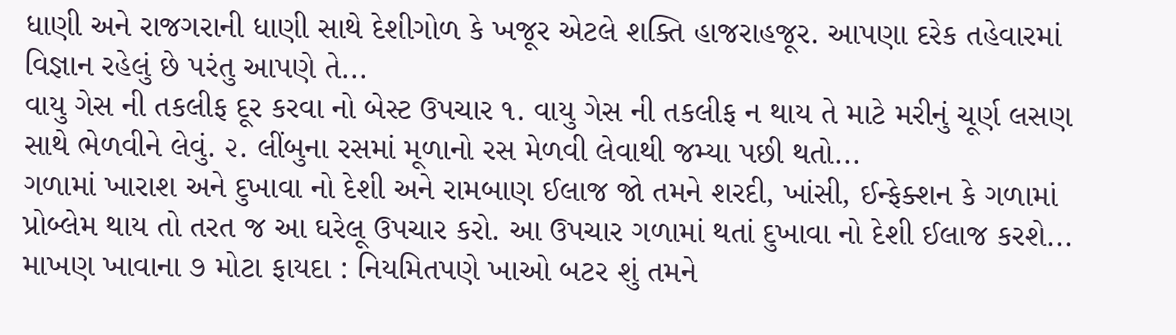ધાણી અને રાજગરાની ધાણી સાથે દેશીગોળ કે ખજૂર એટલે શક્તિ હાજરાહજૂર. આપણા દરેક તહેવારમાં વિજ્ઞાન રહેલું છે પરંતુ આપણે તે...
વાયુ ગેસ ની તકલીફ દૂર કરવા નો બેસ્ટ ઉપચાર ૧. વાયુ ગેસ ની તકલીફ ન થાય તે માટે મરીનું ચૂર્ણ લસણ સાથે ભેળવીને લેવું. ૨. લીંબુના રસમાં મૂળાનો રસ મેળવી લેવાથી જમ્યા પછી થતો...
ગળામાં ખારાશ અને દુખાવા નો દેશી અને રામબાણ ઈલાજ જો તમને શરદી, ખાંસી, ઈન્ફેક્શન કે ગળામાં પ્રોબ્લેમ થાય તો તરત જ આ ઘરેલૂ ઉપચાર કરો. આ ઉપચાર ગળામાં થતાં દુખાવા નો દેશી ઈલાજ કરશે...
માખણ ખાવાના ૭ મોટા ફાયદા : નિયમિતપણે ખાઓ બટર શું તમને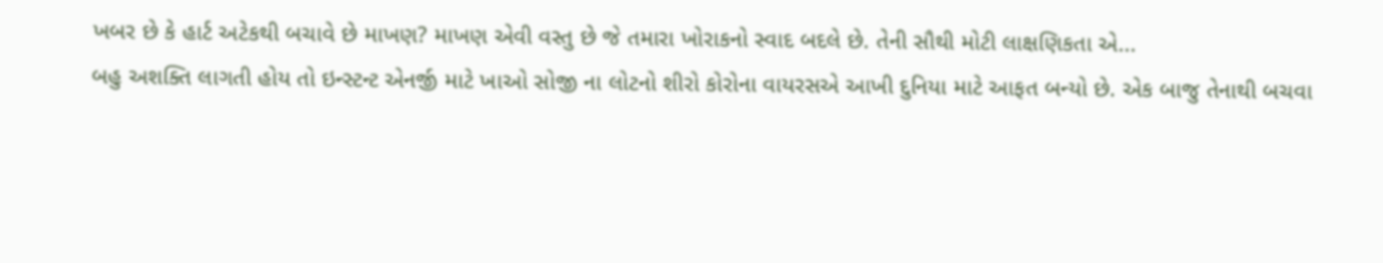ખબર છે કે હાર્ટ અટેકથી બચાવે છે માખણ? માખણ એવી વસ્તુ છે જે તમારા ખોરાકનો સ્વાદ બદલે છે. તેની સૌથી મોટી લાક્ષણિકતા એ...
બહુ અશક્તિ લાગતી હોય તો ઇન્સ્ટન્ટ એનર્જી માટે ખાઓ સોજી ના લોટનો શીરો કોરોના વાયરસએ આખી દુનિયા માટે આફત બન્યો છે. એક બાજુ તેનાથી બચવા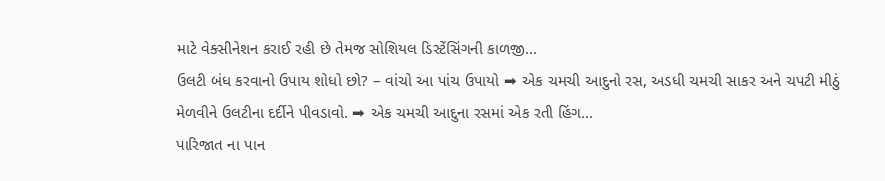માટે વેક્સીનેશન કરાઈ રહી છે તેમજ સોશિયલ ડિસ્ટેંસિંગની કાળજી...
ઉલટી બંધ કરવાનો ઉપાય શોધો છો? – વાંચો આ પાંચ ઉપાયો ➡ એક ચમચી આદુનો રસ, અડધી ચમચી સાકર અને ચપટી મીઠું મેળવીને ઉલટીના દર્દીને પીવડાવો. ➡ એક ચમચી આદુના રસમાં એક રતી હિંગ...
પારિજાત ના પાન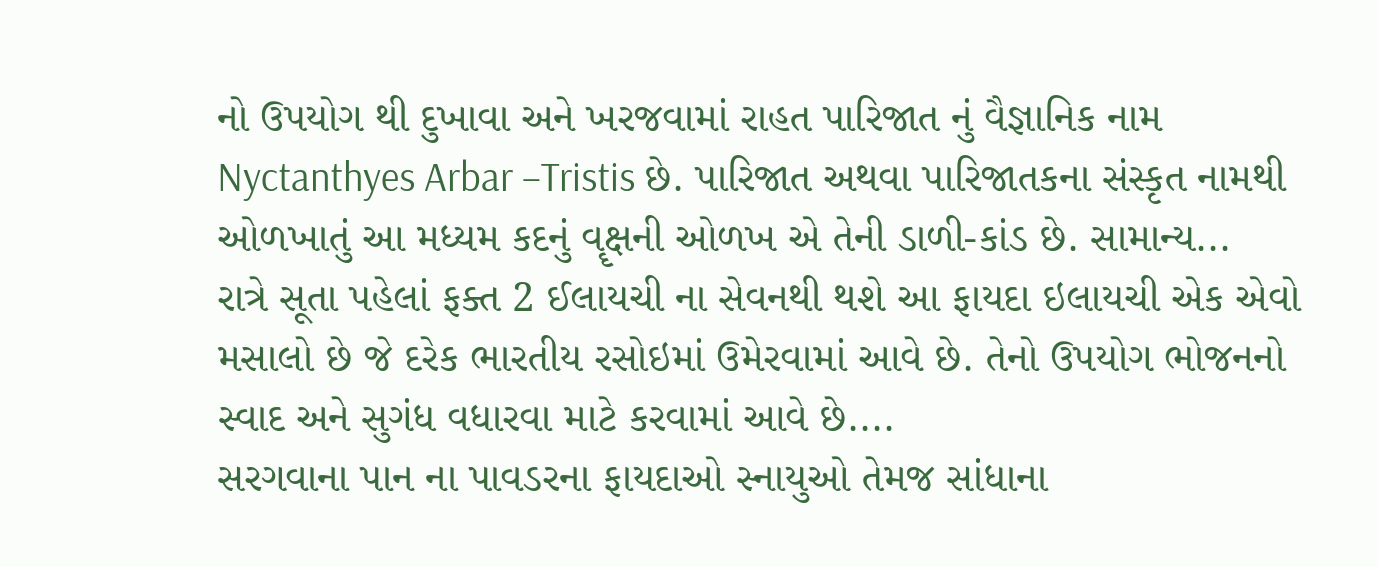નો ઉપયોગ થી દુખાવા અને ખરજવામાં રાહત પારિજાત નું વૈજ્ઞાનિક નામ Nyctanthyes Arbar –Tristis છે. પારિજાત અથવા પારિજાતકના સંસ્કૃત નામથી ઓળખાતું આ મધ્યમ કદનું વૄક્ષની ઓળખ એ તેની ડાળી-કાંડ છે. સામાન્ય...
રાત્રે સૂતા પહેલાં ફક્ત 2 ઈલાયચી ના સેવનથી થશે આ ફાયદા ઇલાયચી એક એવો મસાલો છે જે દરેક ભારતીય રસોઇમાં ઉમેરવામાં આવે છે. તેનો ઉપયોગ ભોજનનો સ્વાદ અને સુગંધ વધારવા માટે કરવામાં આવે છે....
સરગવાના પાન ના પાવડરના ફાયદાઓ સ્નાયુઓ તેમજ સાંધાના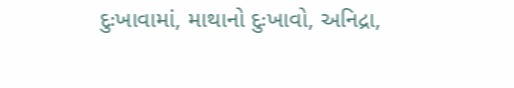દુઃખાવામાં, માથાનો દુઃખાવો, અનિદ્રા,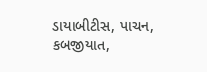ડાયાબીટીસ, પાચન, કબજીયાત,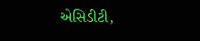એસિડીટી,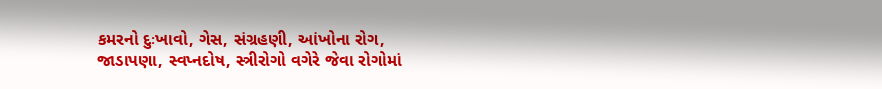કમરનો દુઃખાવો, ગેસ, સંગ્રહણી, આંખોના રોગ, જાડાપણા, સ્વપ્નદોષ, સ્ત્રીરોગો વગેરે જેવા રોગોમાં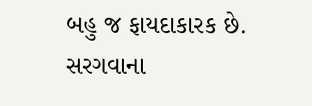બહુ જ ફાયદાકારક છે. સરગવાના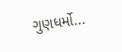ગુણધર્મો...